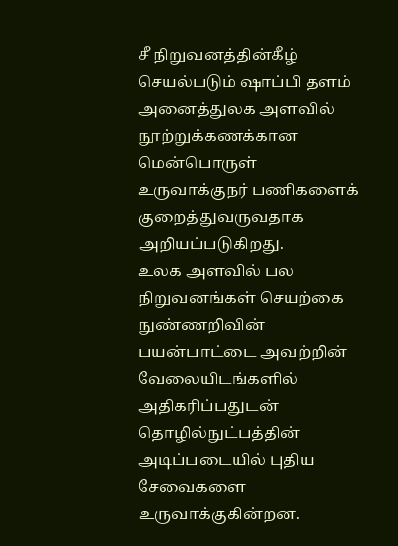சீ நிறுவனத்தின்கீழ் செயல்படும் ஷாப்பி தளம் அனைத்துலக அளவில் நூற்றுக்கணக்கான மென்பொருள் உருவாக்குநர் பணிகளைக் குறைத்துவருவதாக அறியப்படுகிறது.
உலக அளவில் பல நிறுவனங்கள் செயற்கை நுண்ணறிவின் பயன்பாட்டை அவற்றின் வேலையிடங்களில் அதிகரிப்பதுடன் தொழில்நுட்பத்தின் அடிப்படையில் புதிய சேவைகளை உருவாக்குகின்றன.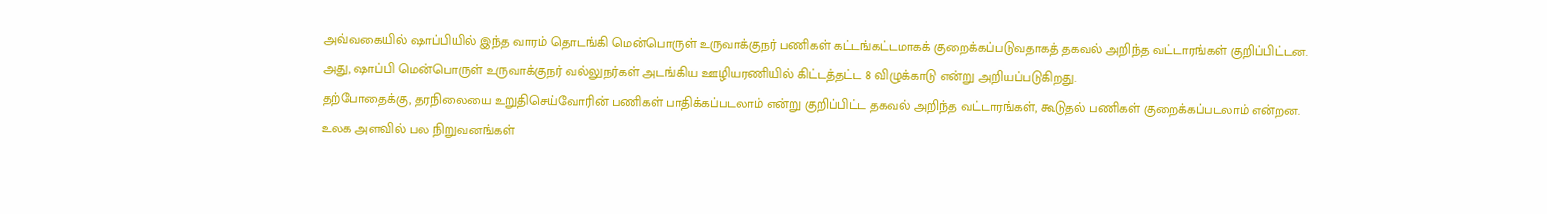அவ்வகையில் ஷாப்பியில் இந்த வாரம் தொடங்கி மென்பொருள் உருவாக்குநர் பணிகள் கட்டங்கட்டமாகக் குறைக்கப்படுவதாகத் தகவல் அறிந்த வட்டாரங்கள் குறிப்பிட்டன.
அது, ஷாப்பி மென்பொருள் உருவாக்குநர் வல்லுநர்கள் அடங்கிய ஊழியரணியில் கிட்டத்தட்ட 8 விழுக்காடு என்று அறியப்படுகிறது.
தற்போதைக்கு, தரநிலையை உறுதிசெய்வோரின் பணிகள் பாதிக்கப்படலாம் என்று குறிப்பிட்ட தகவல் அறிந்த வட்டாரங்கள், கூடுதல் பணிகள் குறைக்கப்படலாம் என்றன.
உலக அளவில் பல நிறுவனங்கள்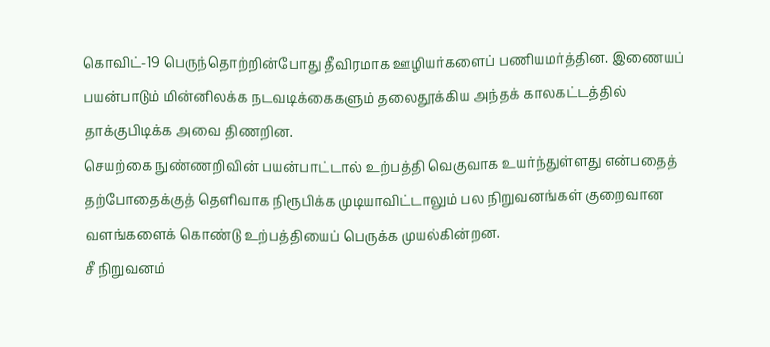கொவிட்-19 பெருந்தொற்றின்போது தீவிரமாக ஊழியர்களைப் பணியமர்த்தின. இணையப் பயன்பாடும் மின்னிலக்க நடவடிக்கைகளும் தலைதூக்கிய அந்தக் காலகட்டத்தில் தாக்குபிடிக்க அவை திணறின.
செயற்கை நுண்ணறிவின் பயன்பாட்டால் உற்பத்தி வெகுவாக உயர்ந்துள்ளது என்பதைத் தற்போதைக்குத் தெளிவாக நிரூபிக்க முடியாவிட்டாலும் பல நிறுவனங்கள் குறைவான வளங்களைக் கொண்டு உற்பத்தியைப் பெருக்க முயல்கின்றன.
சீ நிறுவனம்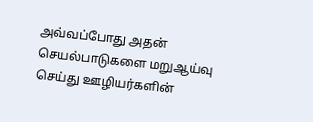அவ்வப்போது அதன் செயல்பாடுகளை மறுஆய்வு செய்து ஊழியர்களின்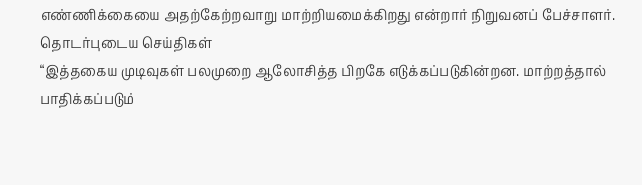எண்ணிக்கையை அதற்கேற்றவாறு மாற்றியமைக்கிறது என்றார் நிறுவனப் பேச்சாளர்.
தொடர்புடைய செய்திகள்
“இத்தகைய முடிவுகள் பலமுறை ஆலோசித்த பிறகே எடுக்கப்படுகின்றன. மாற்றத்தால் பாதிக்கப்படும்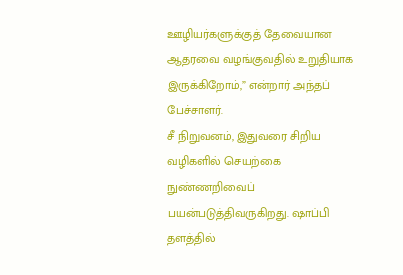ஊழியர்களுக்குத் தேவையான ஆதரவை வழங்குவதில் உறுதியாக இருக்கிறோம்,” என்றார் அந்தப் பேச்சாளர்.
சீ நிறுவனம், இதுவரை சிறிய வழிகளில் செயற்கை நுண்ணறிவைப் பயன்படுத்திவருகிறது. ஷாப்பி தளத்தில்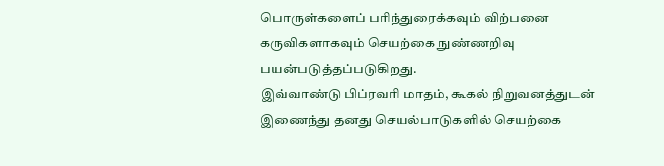பொருள்களைப் பரிந்துரைக்கவும் விற்பனை கருவிகளாகவும் செயற்கை நுண்ணறிவு பயன்படுத்தப்படுகிறது.
இவ்வாண்டு பிப்ரவரி மாதம், கூகல் நிறுவனத்துடன் இணைந்து தனது செயல்பாடுகளில் செயற்கை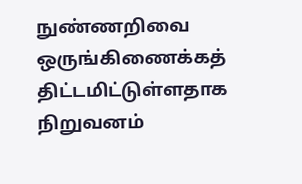நுண்ணறிவை ஒருங்கிணைக்கத் திட்டமிட்டுள்ளதாக நிறுவனம்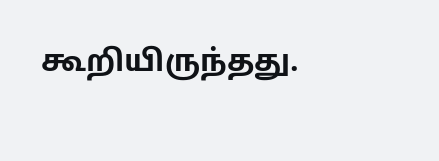கூறியிருந்தது.